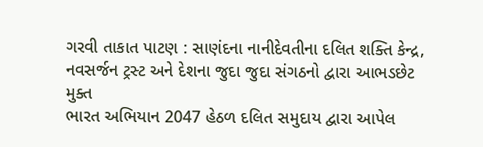ગરવી તાકાત પાટણ : સાણંદના નાનીદેવતીના દલિત શક્તિ કેન્દ્ર, નવસર્જન ટ્રસ્ટ અને દેશના જુદા જુદા સંગઠનો દ્વારા આભડછેટ મુક્ત
ભારત અભિયાન 2047 હેઠળ દલિત સમુદાય દ્વારા આપેલ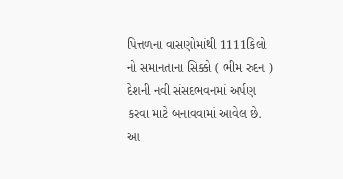પિત્તળના વાસણોમાંથી 1111કિલો નો સમાનતાના સિક્કો ( ભીમ રુદન ) દેશની નવી સંસદભવનમાં અર્પણ કરવા માટે બનાવવામાં આવેલ છે.
આ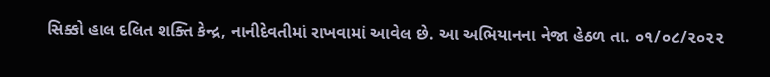સિક્કો હાલ દલિત શક્તિ કેન્દ્ર, નાનીદેવતીમાં રાખવામાં આવેલ છે. આ અભિયાનના નેજા હેઠળ તા. ૦૧/૦૮/૨૦૨૨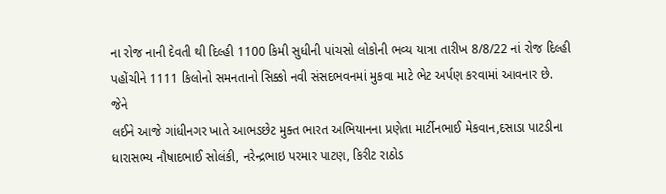ના રોજ નાની દેવતી થી દિલ્હી 1100 કિમી સુધીની પાંચસો લોકોની ભવ્ય યાત્રા તારીખ 8/8/22 નાં રોજ દિલ્હી પહોંચીને 1111 કિલોનો સમનતાનો સિક્કો નવી સંસદભવનમાં મુકવા માટે ભેટ અર્પણ કરવામાં આવનાર છે.
જેને
લઈને આજે ગાંધીનગર ખાતે આભડછેટ મુક્ત ભારત અભિયાનના પ્રણેતા માર્ટીનભાઈ મેકવાન,દસાડા પાટડીના ધારાસભ્ય નૌષાદભાઈ સોલંકી, નરેન્દ્રભાઇ પરમાર પાટણ, કિરીટ રાઠોડ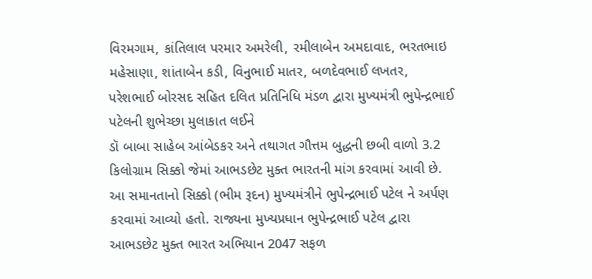વિરમગામ, કાંતિલાલ પરમાર અમરેલી, રમીલાબેન અમદાવાદ, ભરતભાઇ મહેસાણા, શાંતાબેન કડી, વિનુભાઈ માતર, બળદેવભાઈ લખતર, પરેશભાઈ બોરસદ સહિત દલિત પ્રતિનિધિ મંડળ દ્વારા મુખ્યમંત્રી ભુપેન્દ્રભાઈ પટેલની શુભેચ્છા મુલાકાત લઈને
ડૉ બાબા સાહેબ આંબેડકર અને તથાગત ગૌત્તમ બુદ્ધની છબી વાળો 3.2 કિલોગ્રામ સિક્કો જેમાં આભડછેટ મુક્ત ભારતની માંગ કરવામાં આવી છે. આ સમાનતાનો સિક્કો (ભીમ રૂદન) મુખ્યમંત્રીને ભુપેન્દ્રભાઈ પટેલ ને અર્પણ કરવામાં આવ્યો હતો. રાજ્યના મુખ્યપ્રધાન ભુપેન્દ્રભાઈ પટેલ દ્વારા આભડછેટ મુક્ત ભારત અભિયાન 2047 સફળ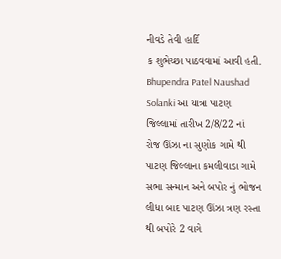નીવડે તેવી હાર્દિ
ક શુભેચ્છા પાઠવવામાં આવી હતી.
Bhupendra Patel Naushad Solanki આ યાત્રા પાટણ જિલ્લામાં તારીખ 2/8/22 નાં રોજ ઊંઝા ના સુણોક ગામે થી પાટણ જિલ્લાના કમલીવાડા ગામે સભા સન્માન અને બપોર નું ભોજન લીધા બાદ પાટણ ઊંઝા ત્રણ રસ્તા થી બપોરે 2 વાગે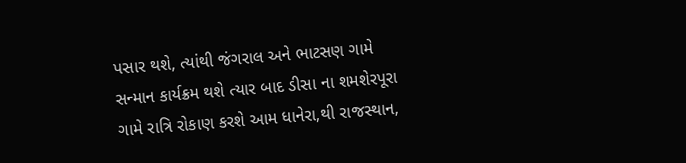પસાર થશે, ત્યાંથી જંગરાલ અને ભાટસણ ગામે સન્માન કાર્યક્રમ થશે ત્યાર બાદ ડીસા ના શમશેરપૂરા ગામે રાત્રિ રોકાણ કરશે આમ ધાનેરા,થી રાજસ્થાન,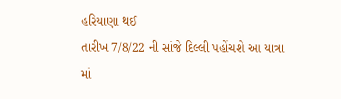હરિયાણા થઈ
તારીખ 7/8/22 ની સાંજે દિલ્લી પહોંચશે આ યાત્રા માં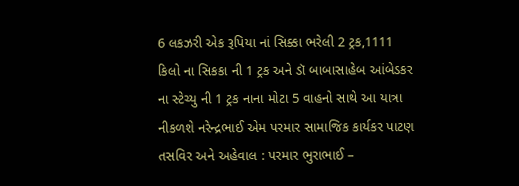6 લકઝરી એક રૂપિયા નાં સિક્કા ભરેલી 2 ટ્રક,1111 કિલો ના સિકકા ની 1 ટ્રક અને ડૉ બાબાસાહેબ આંબેડકર ના સ્ટેચ્યુ ની 1 ટ્રક નાના મોટા 5 વાહનો સાથે આ યાત્રા નીકળશે નરેન્દ્રભાઈ એમ પરમાર સામાજિક કાર્યકર પાટણ
તસવિર અને અહેવાલ : પરમાર ભુરાભાઈ –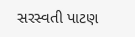સરસ્વતી પાટણ